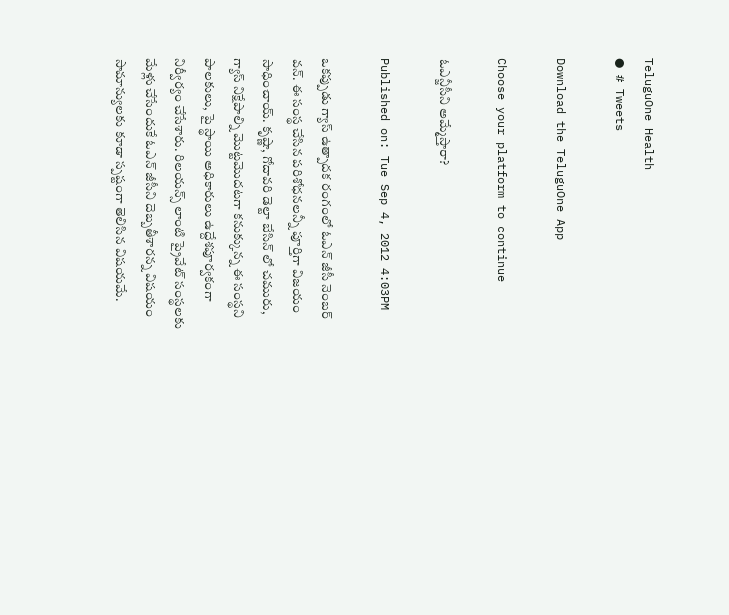TeluguOne Health
● # Tweets

Download the TeluguOne App

Choose your platform to continue

ఓఎన్జీసీని అమ్మేస్తారా?

Published on: Tue Sep 4, 2012 4:03PM

ఒకప్పుడు గ్యాస్ ఉత్పాదక రంగంలో ఓఎన్ జీసీ నెంబర్ వన్. ఈ సంస్థ చేసిన పరిశోధనలన్నీ పూర్తిగా విజయం సాధించాయ్. కృష్ణా, గోదావరి డెల్టా బేసిన్ లో చమురు, గ్యాస్ నిక్షేపాల్ని మొట్టమొదటగా కనుక్కున్న ఈ సంస్థని పాలకులు, పై స్థాయి అధికారులు ఉద్దేశపూర్వకంగా నిర్వీర్యం చేసేశారు. రిలయన్స్ లాంటి ప్రైవేట్ సంస్థలకు మేళ్లు చేసేందుకే ఓఎన్ జీసీని దెబ్బతీశారన్న విషయం సామాన్యులకు కూడా స్పష్టంగా తెలిసిన విషయమే.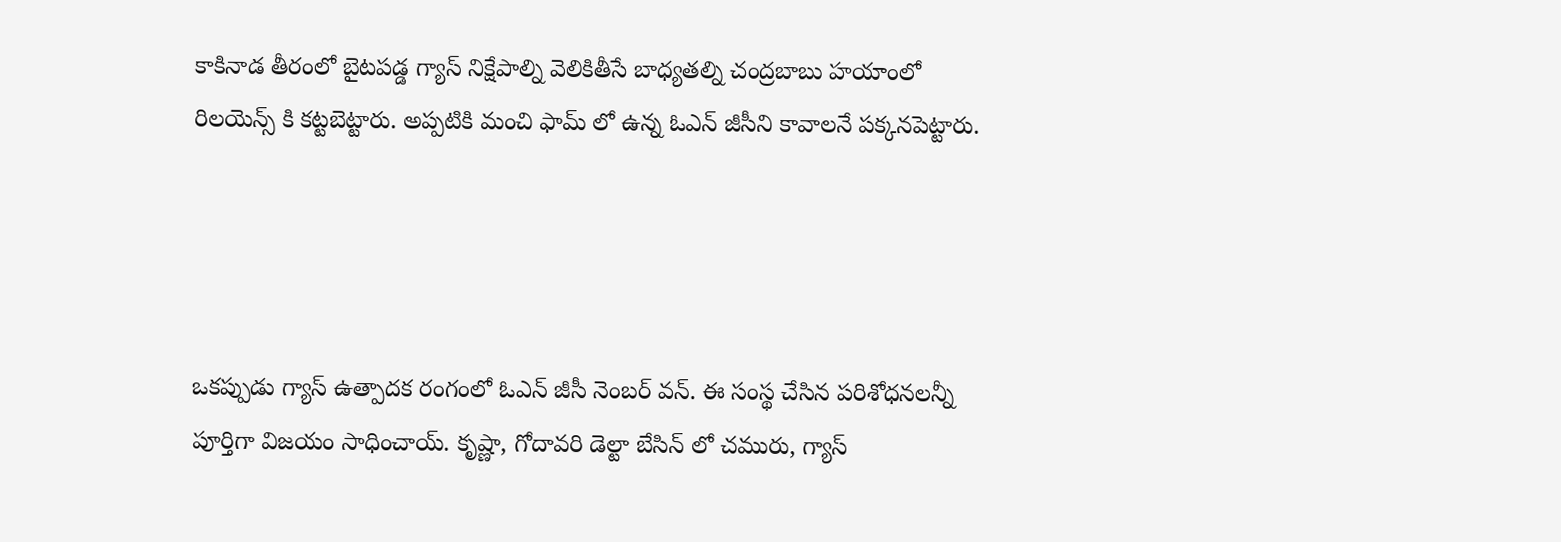కాకినాడ తీరంలో బైటపడ్డ గ్యాస్ నిక్షేపాల్ని వెలికితీసే బాధ్యతల్ని చంద్రబాబు హయాంలో రిలయెన్స్ కి కట్టబెట్టారు. అప్పటికి మంచి ఫామ్ లో ఉన్న ఓఎన్ జీసీని కావాలనే పక్కనపెట్టారు.




ఒకప్పుడు గ్యాస్ ఉత్పాదక రంగంలో ఓఎన్ జీసీ నెంబర్ వన్. ఈ సంస్థ చేసిన పరిశోధనలన్నీ పూర్తిగా విజయం సాధించాయ్. కృష్ణా, గోదావరి డెల్టా బేసిన్ లో చమురు, గ్యాస్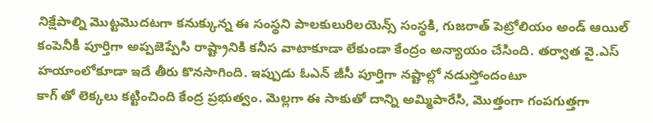నిక్షేపాల్ని మొట్టమొదటగా కనుక్కున్న ఈ సంస్థని పాలకులురిలయెన్స్ సంస్థకి, గుజరాత్ పెట్రోలియం అండ్ ఆయిల్ కంపెనీకీ పూర్తిగా అప్పజెప్పేసి రాష్ట్రానికి కనీస వాటాకూడా లేకుండా కేంద్రం అన్యాయం చేసింది. తర్వాత వై.ఎస్ హయాంలోకూడా ఇదే తీరు కొనసాగింది. ఇప్పుడు ఓఎన్ జీసీ పూర్తిగా నష్టాల్లో నడుస్తోందంటూ
కాగ్ తో లెక్కలు కట్టించింది కేంద్ర ప్రభుత్వం. మెల్లగా ఈ సాకుతో దాన్ని అమ్మిపారేసి, మొత్తంగా గంపగుత్తగా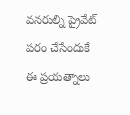వనరుల్ని ప్రైవేట్ పరం చేసేందుకే ఈ ప్రయత్నాలు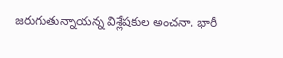జరుగుతున్నాయన్న విశ్లేషకుల అంచనా. భారీ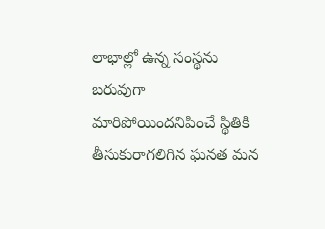లాభాల్లో ఉన్న సంస్థను బరువుగా మారిపోయిందనిపించే స్థితికి తీసుకురాగలిగిన ఘనత మన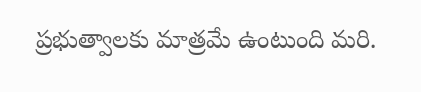ప్రభుత్వాలకు మాత్రమే ఉంటుంది మరి.